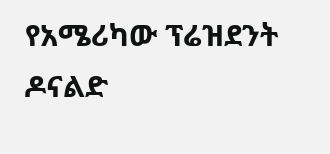የአሜሪካው ፕሬዝደንት ዶናልድ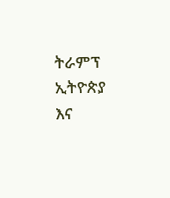ትራምፕ ኢትዮጵያ እና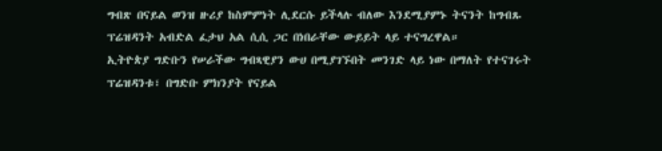ግብጽ በናይል ወንዝ ዙሪያ ከስምምነት ሊደርሱ ይችላሉ ብለው እንደሚያምኑ ትናንት ከግብጹ ፕሬዝዳንት አብድል ፈታህ አል ሲሲ ጋር በነበራቸው ውይይት ላይ ተናግረዋል።
ኢትዮጵያ ግድቡን የሠራችው ግብጻዊያን ውሀ በሚያገኙበት መንገድ ላይ ነው በማለት የተናገሩት ፕሬዝዳንቱ፣ በግድቡ ምክንያት የናይል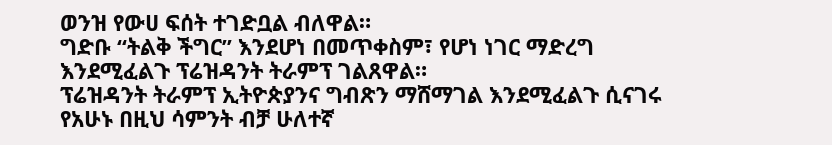ወንዝ የውሀ ፍሰት ተገድቧል ብለዋል።
ግድቡ “ትልቅ ችግር” እንደሆነ በመጥቀስም፣ የሆነ ነገር ማድረግ እንደሚፈልጉ ፕሬዝዳንት ትራምፕ ገልጸዋል።
ፕሬዝዳንት ትራምፕ ኢትዮጵያንና ግብጽን ማሸማገል እንደሚፈልጉ ሲናገሩ የአሁኑ በዚህ ሳምንት ብቻ ሁለተኛ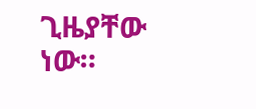ጊዜያቸው ነው።